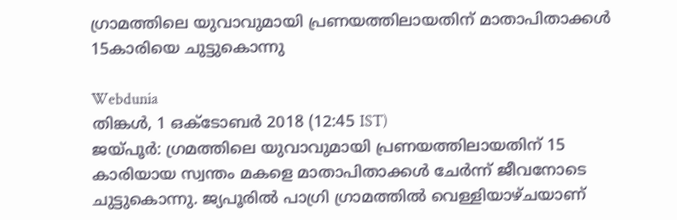ഗ്രാമത്തിലെ യുവാവുമായി പ്രണയത്തിലായതിന് മാതാപിതാക്കൾ 15കാരിയെ ചുട്ടുകൊന്നു

Webdunia
തിങ്കള്‍, 1 ഒക്‌ടോബര്‍ 2018 (12:45 IST)
ജയ്പൂർ: ഗ്രമത്തിലെ യുവാവുമായി പ്രണയത്തിലായതിന് 15 കാരിയായ സ്വന്തം മകളെ മാതാപിതാക്കൾ ചേർന്ന് ജീവനോടെ ചുട്ടുകൊന്നു. ജ്യപൂരിൽ പാഗ്രി ഗ്രാമത്തിൽ വെള്ളിയാഴ്ചയാണ്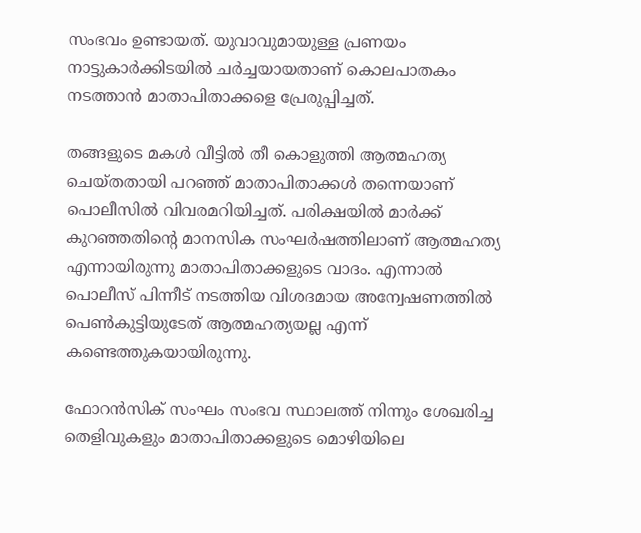സംഭവം ഉണ്ടായത്. യുവാവുമായുള്ള പ്രണയം നാട്ടുകാർക്കിടയിൽ ചർച്ചയായതാണ് കൊലപാതകം നടത്താൻ മാതാപിതാക്കളെ പ്രേരുപ്പിച്ചത്.

തങ്ങളുടെ മകൾ വീട്ടിൽ തീ കൊളുത്തി ആത്മഹത്യ ചെയ്തതായി പറഞ്ഞ് മാതാപിതാക്കൾ തന്നെയാണ് പൊലീസിൽ വിവരമറിയിച്ചത്. പരിക്ഷയിൽ മാർക്ക് കുറഞ്ഞതിന്റെ മാനസിക സംഘർഷത്തിലാണ് ആത്മഹത്യ എന്നായിരുന്നു മാതാപിതാക്കളുടെ വാദം. എന്നാൽ പൊലീസ് പിന്നീട് നടത്തിയ വിശദമായ അന്വേഷണത്തിൽ പെൺകുട്ടിയുടേത് ആത്മഹത്യയല്ല എന്ന് കണ്ടെത്തുകയായിരുന്നു.

ഫോറൻസിക് സംഘം സംഭവ സ്ഥാലത്ത് നിന്നും ശേഖരിച്ച തെളിവുകളും മാതാപിതാക്കളുടെ മൊഴിയിലെ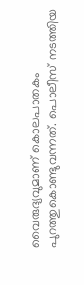വൈരുദ്യവുമാണ് കൊലപാതകം പുറത്തുകൊണ്ടുവന്നത്. പൊലീസ് നടത്തിയ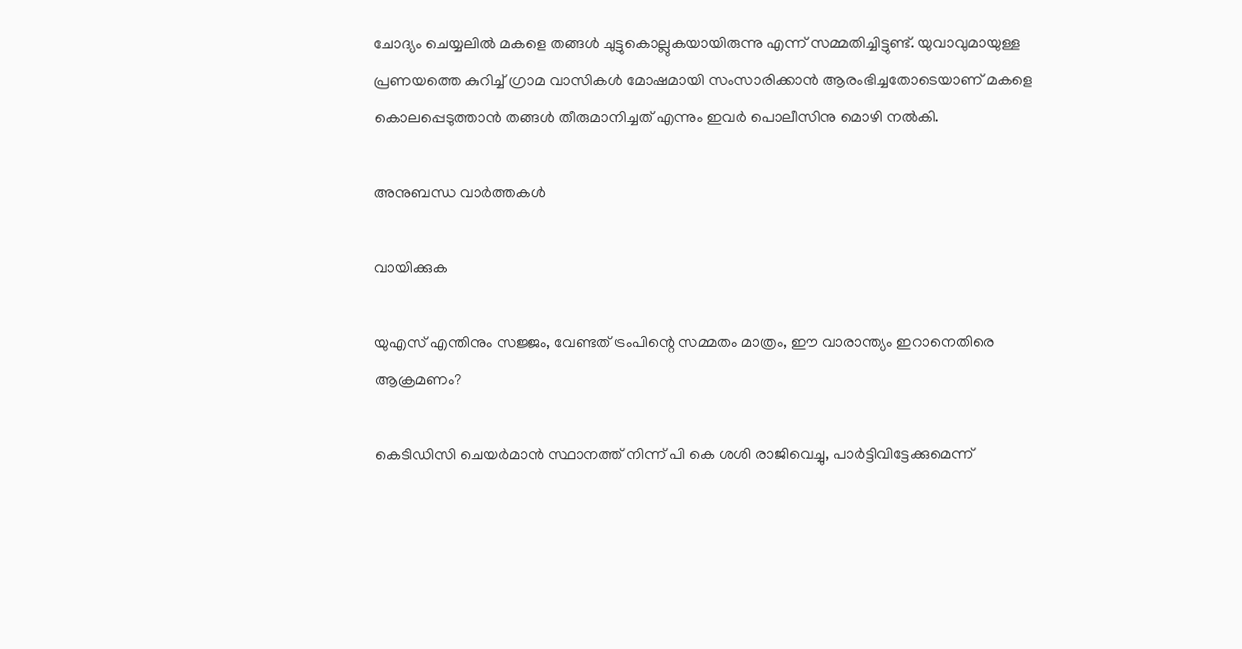ചോദ്യം ചെയ്യലിൽ മകളെ തങ്ങൾ ചുട്ടുകൊല്ലുകയായിരുന്നു എന്ന് സമ്മതിച്ചിട്ടുണ്ട്. യുവാവുമായുള്ള പ്രണയത്തെ കുറിച്ച് ഗ്രാമ വാസികൾ മോഷമായി സംസാരിക്കാൻ ആരംഭിച്ചതോടെയാണ് മകളെ കൊലപ്പെടുത്താൻ തങ്ങൾ തീരുമാനിച്ചത് എന്നും ഇവർ പൊലീസിനു മൊഴി നൽകി.

അനുബന്ധ വാര്‍ത്തകള്‍

വായിക്കുക

യുഎസ് എന്തിനും സജ്ജം, വേണ്ടത് ട്രംപിന്റെ സമ്മതം മാത്രം, ഈ വാരാന്ത്യം ഇറാനെതിരെ ആക്രമണം?

കെടിഡിസി ചെയർമാൻ സ്ഥാനത്ത് നിന്ന് പി കെ ശശി രാജിവെച്ചു, പാർട്ടിവിട്ടേക്കുമെന്ന്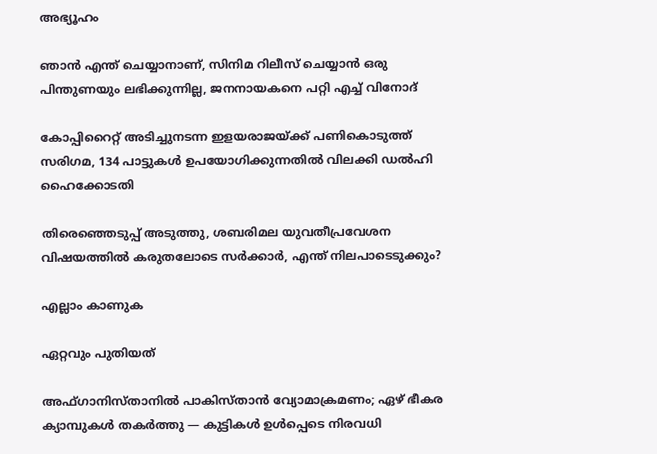അഭ്യൂഹം

ഞാൻ എന്ത് ചെയ്യാനാണ്, സിനിമ റിലീസ് ചെയ്യാൻ ഒരു പിന്തുണയും ലഭിക്കുന്നില്ല, ജനനായകനെ പറ്റി എച്ച് വിനോദ്

കോപ്പിറൈറ്റ് അടിച്ചുനടന്ന ഇളയരാജയ്ക്ക് പണികൊടുത്ത് സരിഗമ, 134 പാട്ടുകൾ ഉപയോഗിക്കുന്നതിൽ വിലക്കി ഡൽഹി ഹൈക്കോടതി

തിരെഞ്ഞെടുപ്പ് അടുത്തു, ശബരിമല യുവതീപ്രവേശന വിഷയത്തിൽ കരുതലോടെ സർക്കാർ, എന്ത് നിലപാടെടുക്കും?

എല്ലാം കാണുക

ഏറ്റവും പുതിയത്

അഫ്ഗാനിസ്താനിൽ പാകിസ്താൻ വ്യോമാക്രമണം; ഏഴ് ഭീകര ക്യാമ്പുകൾ തകർത്തു — കുട്ടികൾ ഉൾപ്പെടെ നിരവധി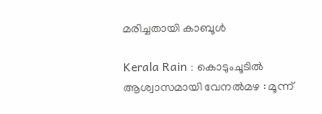മരിച്ചതായി കാബൂൾ

Kerala Rain : കൊടുംചൂടിൽ ആശ്വാസമായി വേനൽമഴ : മൂന്ന്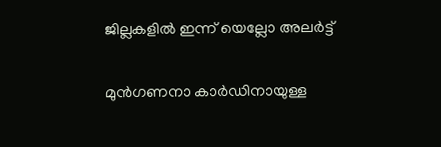ജില്ലകളിൽ ഇന്ന് യെല്ലോ അലർട്ട്

മുന്‍ഗണനാ കാര്‍ഡിനായുള്ള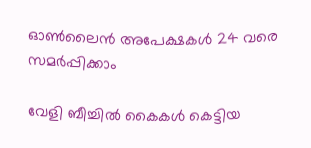ഓണ്‍ലൈന്‍ അപേക്ഷകള്‍ 24 വരെ സമര്‍പ്പിക്കാം

വേളി ബീച്ചില്‍ കൈകള്‍ കെട്ടിയ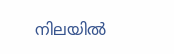നിലയില്‍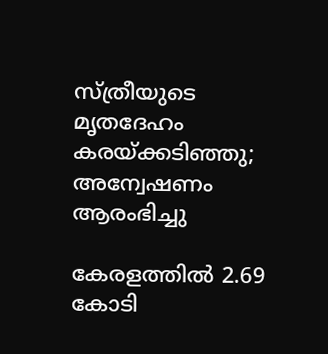സ്ത്രീയുടെ മൃതദേഹം കരയ്ക്കടിഞ്ഞു; അന്വേഷണം ആരംഭിച്ചു

കേരളത്തില്‍ 2.69 കോടി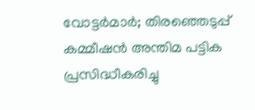വോട്ടര്‍മാര്‍; തിരഞ്ഞെടുപ്പ് കമ്മീഷന്‍ അന്തിമ പട്ടിക പ്രസിദ്ധീകരിച്ചു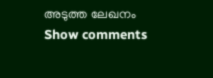അടുത്ത ലേഖനം
Show comments